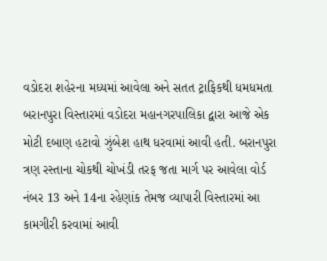વડોદરા શહેરના મધ્યમાં આવેલા અને સતત ટ્રાફિકથી ધમધમતા બરાનપુરા વિસ્તારમાં વડોદરા મહાનગરપાલિકા દ્વારા આજે એક મોટી દબાણ હટાવો ઝુંબેશ હાથ ધરવામાં આવી હતી. બરાનપુરા ત્રણ રસ્તાના ચોકથી ચોખંડી તરફ જતા માર્ગ પર આવેલા વોર્ડ નંબર 13 અને 14ના રહેણાંક તેમજ વ્યાપારી વિસ્તારમાં આ કામગીરી કરવામાં આવી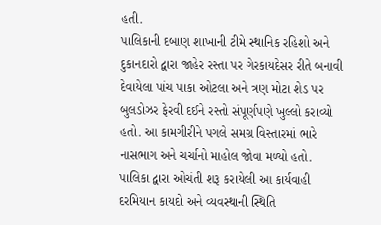હતી.
પાલિકાની દબાણ શાખાની ટીમે સ્થાનિક રહિશો અને દુકાનદારો દ્વારા જાહેર રસ્તા પર ગેરકાયદેસર રીતે બનાવી દેવાયેલા પાંચ પાકા ઓટલા અને ત્રણ મોટા શેડ પર બુલડોઝર ફેરવી દઈને રસ્તો સંપૂર્ણપણે ખુલ્લો કરાવ્યો હતો. આ કામગીરીને પગલે સમગ્ર વિસ્તારમાં ભારે નાસભાગ અને ચર્ચાનો માહોલ જોવા મળ્યો હતો. પાલિકા દ્વારા ઓચંતી શરૂ કરાયેલી આ કાર્યવાહી દરમિયાન કાયદો અને વ્યવસ્થાની સ્થિતિ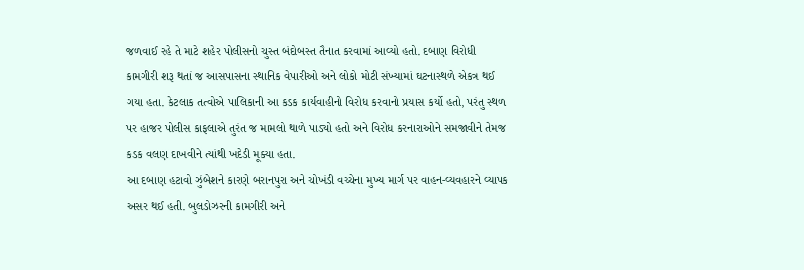જળવાઈ રહે તે માટે શહેર પોલીસનો ચુસ્ત બંદોબસ્ત તૈનાત કરવામાં આવ્યો હતો. દબાણ વિરોધી કામગીરી શરૂ થતાં જ આસપાસના સ્થાનિક વેપારીઓ અને લોકો મોટી સંખ્યામાં ઘટનાસ્થળે એકત્ર થઈ ગયા હતા. કેટલાક તત્વોએ પાલિકાની આ કડક કાર્યવાહીનો વિરોધ કરવાનો પ્રયાસ કર્યો હતો, પરંતુ સ્થળ પર હાજર પોલીસ કાફલાએ તુરંત જ મામલો થાળે પાડ્યો હતો અને વિરોધ કરનારાઓને સમજાવીને તેમજ કડક વલણ દાખવીને ત્યાંથી ખદેડી મૂક્યા હતા.
આ દબાણ હટાવો ઝુંબેશને કારણે બરાનપુરા અને ચોખંડી વચ્ચેના મુખ્ય માર્ગ પર વાહન-વ્યવહારને વ્યાપક અસર થઈ હતી. બુલડોઝરની કામગીરી અને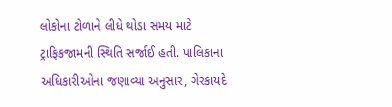લોકોના ટોળાને લીધે થોડા સમય માટે ટ્રાફિકજામની સ્થિતિ સર્જાઈ હતી. પાલિકાના અધિકારીઓના જણાવ્યા અનુસાર, ગેરકાયદે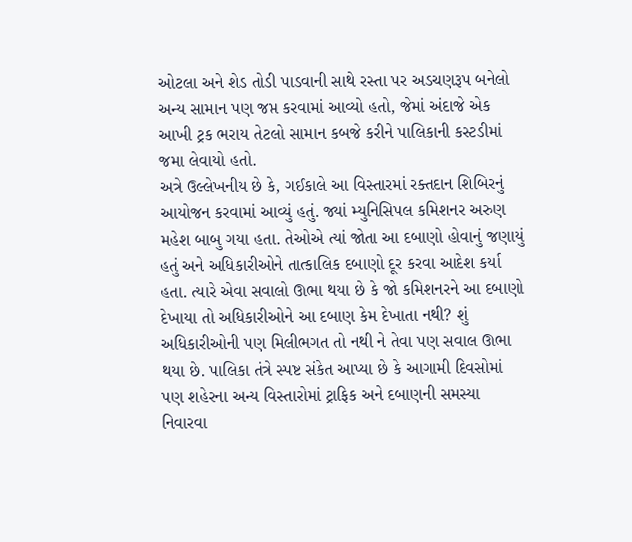ઓટલા અને શેડ તોડી પાડવાની સાથે રસ્તા પર અડચણરૂપ બનેલો અન્ય સામાન પણ જપ્ત કરવામાં આવ્યો હતો, જેમાં અંદાજે એક આખી ટ્રક ભરાય તેટલો સામાન કબજે કરીને પાલિકાની કસ્ટડીમાં જમા લેવાયો હતો.
અત્રે ઉલ્લેખનીય છે કે, ગઈકાલે આ વિસ્તારમાં રક્તદાન શિબિરનું આયોજન કરવામાં આવ્યું હતું. જ્યાં મ્યુનિસિપલ કમિશનર અરુણ મહેશ બાબુ ગયા હતા. તેઓએ ત્યાં જોતા આ દબાણો હોવાનું જણાયું હતું અને અધિકારીઓને તાત્કાલિક દબાણો દૂર કરવા આદેશ કર્યા હતા. ત્યારે એવા સવાલો ઊભા થયા છે કે જો કમિશનરને આ દબાણો દેખાયા તો અધિકારીઓને આ દબાણ કેમ દેખાતા નથી? શું અધિકારીઓની પણ મિલીભગત તો નથી ને તેવા પણ સવાલ ઊભા થયા છે. પાલિકા તંત્રે સ્પષ્ટ સંકેત આપ્યા છે કે આગામી દિવસોમાં પણ શહેરના અન્ય વિસ્તારોમાં ટ્રાફિક અને દબાણની સમસ્યા નિવારવા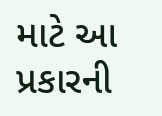માટે આ પ્રકારની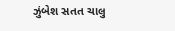ઝુંબેશ સતત ચાલુ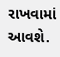રાખવામાં આવશે.